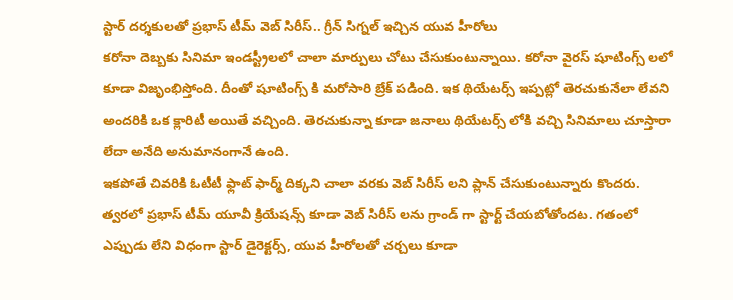స్టార్ దర్శకులతో ప్రభాస్ టీమ్ వెబ్ సిరీస్.. గ్రీన్ సిగ్నల్ ఇచ్చిన యువ హీరోలు
కరోనా దెబ్బకు సినిమా ఇండస్ట్రీలలో చాలా మార్పులు చోటు చేసుకుంటున్నాయి. కరోనా వైరస్ షూటింగ్స్ లలో కూడా విజృంభిస్తోంది. దీంతో షూటింగ్స్ కి మరోసారి బ్రేక్ పడింది. ఇక థియేటర్స్ ఇప్పట్లో తెరచుకునేలా లేవని అందరికి ఒక క్లారిటీ అయితే వచ్చింది. తెరచుకున్నా కూడా జనాలు థియేటర్స్ లోకి వచ్చి సినిమాలు చూస్తారా లేదా అనేది అనుమానంగానే ఉంది.
ఇకపోతే చివరికి ఓటీటీ ఫ్లాట్ ఫార్మ్ దిక్కని చాలా వరకు వెబ్ సిరీస్ లని ప్లాన్ చేసుకుంటున్నారు కొందరు. త్వరలో ప్రభాస్ టీమ్ యూవీ క్రియేషన్స్ కూడా వెబ్ సిరీస్ లను గ్రాండ్ గా స్టార్ట్ చేయబోతోందట. గతంలో ఎప్పుడు లేని విధంగా స్టార్ డైరెక్టర్స్, యువ హీరోలతో చర్చలు కూడా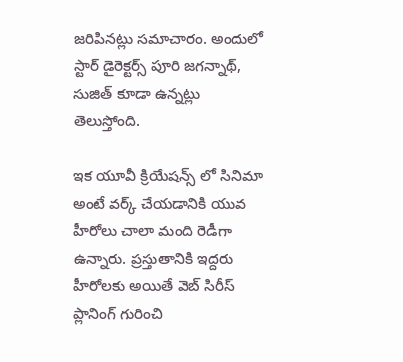జరిపినట్లు సమాచారం. అందులో స్టార్ డైరెక్టర్స్ పూరి జగన్నాథ్, సుజిత్ కూడా ఉన్నట్లు తెలుస్తోంది.

ఇక యూవీ క్రియేషన్స్ లో సినిమా అంటే వర్క్ చేయడానికి యువ హీరోలు చాలా మంది రెడీగా ఉన్నారు. ప్రస్తుతానికి ఇద్దరు హీరోలకు అయితే వెబ్ సిరీస్ ప్లానింగ్ గురించి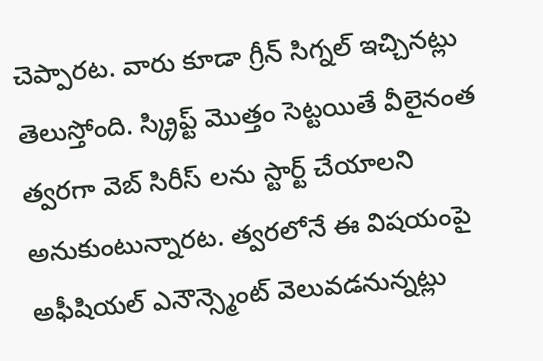చెప్పారట. వారు కూడా గ్రీన్ సిగ్నల్ ఇచ్చినట్లు తెలుస్తోంది. స్క్రిప్ట్ మొత్తం సెట్టయితే వీలైనంత త్వరగా వెబ్ సిరీస్ లను స్టార్ట్ చేయాలని అనుకుంటున్నారట. త్వరలోనే ఈ విషయంపై అఫీషియల్ ఎనౌన్స్మెంట్ వెలువడనున్నట్లు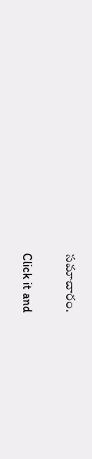సమాచారం.


Click it and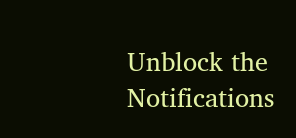Unblock the Notifications